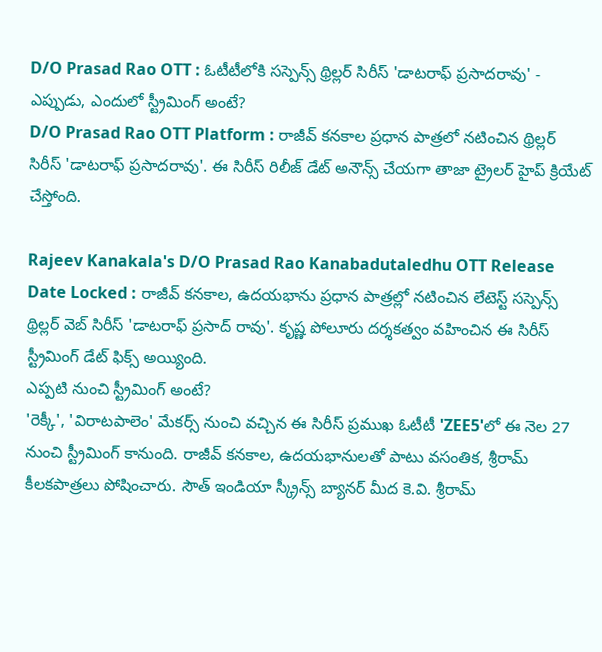D/O Prasad Rao OTT : ఓటీటీలోకి సస్పెన్స్ థ్రిల్లర్ సిరీస్ 'డాటరాఫ్ ప్రసాదరావు' - ఎప్పుడు, ఎందులో స్ట్రీమింగ్ అంటే?
D/O Prasad Rao OTT Platform : రాజీవ్ కనకాల ప్రధాన పాత్రలో నటించిన థ్రిల్లర్ సిరీస్ 'డాటరాఫ్ ప్రసాదరావు'. ఈ సిరీస్ రిలీజ్ డేట్ అనౌన్స్ చేయగా తాజా ట్రైలర్ హైప్ క్రియేట్ చేస్తోంది.

Rajeev Kanakala's D/O Prasad Rao Kanabadutaledhu OTT Release Date Locked : రాజీవ్ కనకాల, ఉదయభాను ప్రధాన పాత్రల్లో నటించిన లేటెస్ట్ సస్పెన్స్ థ్రిల్లర్ వెబ్ సిరీస్ 'డాటరాఫ్ ప్రసాద్ రావు'. కృష్ణ పోలూరు దర్శకత్వం వహించిన ఈ సిరీస్ స్ట్రీమింగ్ డేట్ ఫిక్స్ అయ్యింది.
ఎప్పటి నుంచి స్ట్రీమింగ్ అంటే?
'రెక్కీ', 'విరాటపాలెం' మేకర్స్ నుంచి వచ్చిన ఈ సిరీస్ ప్రముఖ ఓటీటీ 'ZEE5'లో ఈ నెల 27 నుంచి స్ట్రీమింగ్ కానుంది. రాజీవ్ కనకాల, ఉదయభానులతో పాటు వసంతిక, శ్రీరామ్ కీలకపాత్రలు పోషించారు. సౌత్ ఇండియా స్క్రీన్స్ బ్యానర్ మీద కె.వి. శ్రీరామ్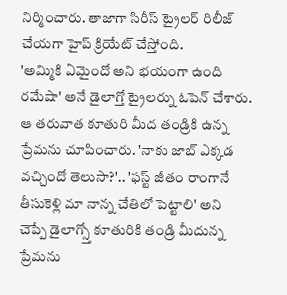నిర్మించారు. తాజాగా సిరీస్ ట్రైలర్ రిలీజ్ చేయగా హైప్ క్రియేట్ చేస్తోంది.
'అమ్మికి ఏమైందో అని భయంగా ఉంది రమేషా' అనే డైలాగ్తో ట్రైలర్ను ఓపెన్ చేశారు. ఆ తరువాత కూతురి మీద తండ్రికి ఉన్న ప్రేమను చూపించారు. 'నాకు జాబ్ ఎక్కడ వచ్చిందో తెలుసా?'.. 'ఫస్ట్ జీతం రాంగానే తీసుకెళ్లి మా నాన్న చేతిలో పెట్టాలి' అని చెప్పే డైలాగ్స్తో కూతురికి తండ్రి మీదున్న ప్రేమను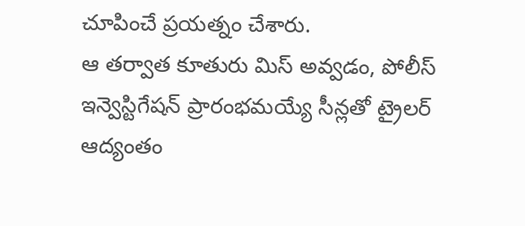చూపించే ప్రయత్నం చేశారు.
ఆ తర్వాత కూతురు మిస్ అవ్వడం, పోలీస్ ఇన్వెస్టిగేషన్ ప్రారంభమయ్యే సీన్లతో ట్రైలర్ ఆద్యంతం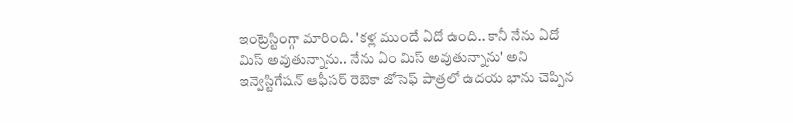ఇంట్రెస్టింగ్గా మారింది. 'కళ్ల ముందే ఏదో ఉంది.. కానీ నేను ఏదో మిస్ అవుతున్నాను.. నేను ఏం మిస్ అవుతున్నాను' అని ఇన్వెస్టిగేషన్ ఆఫీసర్ రెబెకా జోసెఫ్ పాత్రలో ఉదయ భాను చెప్పిన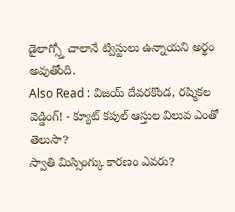డైలాగ్స్తో చాలానే ట్విస్టులు ఉన్నాయని అర్థం అవుతోంది.
Also Read : విజయ్ దేవరకొండ, రష్మికల వెడ్డింగ్! - క్యూట్ కపుల్ ఆస్తుల విలువ ఎంతో తెలుసా?
స్వాతి మిస్సింగ్కు కారణం ఎవరు?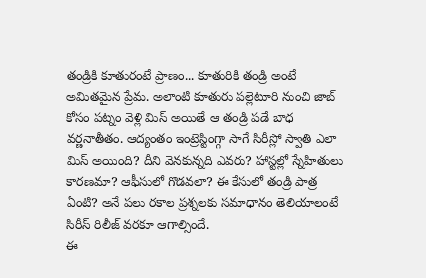తండ్రికి కూతురంటే ప్రాణం... కూతురికి తండ్రి అంటే అమితమైన ప్రేమ. అలాంటి కూతురు పల్లెటూరి నుంచి జాబ్ కోసం పట్నం వెళ్లి మిస్ అయితే ఆ తండ్రి పడే బాధ వర్ణనాతీతం. ఆద్యంతం ఇంట్రెస్టింగ్గా సాగే సిరీస్లో స్వాతి ఎలా మిస్ అయింది? దీని వెనకున్నది ఎవరు? హాస్టల్లో స్నేహితులు కారణమా? ఆఫీసులో గొడవలా? ఈ కేసులో తండ్రి పాత్ర ఏంటి? అనే పలు రకాల ప్రశ్నలకు సమాధానం తెలియాలంటే సిరీస్ రిలీజ్ వరకూ ఆగాల్సిందే.
ఈ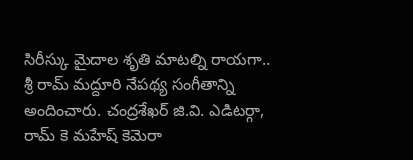సిరీస్కు మైదాల శృతి మాటల్ని రాయగా.. శ్రీ రామ్ మద్దూరి నేపథ్య సంగీతాన్ని అందించారు. చంద్రశేఖర్ జి.వి. ఎడిటర్గా, రామ్ కె మహేష్ కెమెరా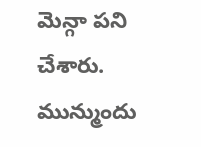మెన్గా పని చేశారు. మున్ముందు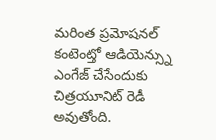మరింత ప్రమోషనల్ కంటెంట్తో ఆడియెన్స్ను ఎంగేజ్ చేసేందుకు చిత్రయూనిట్ రెడీ అవుతోంది.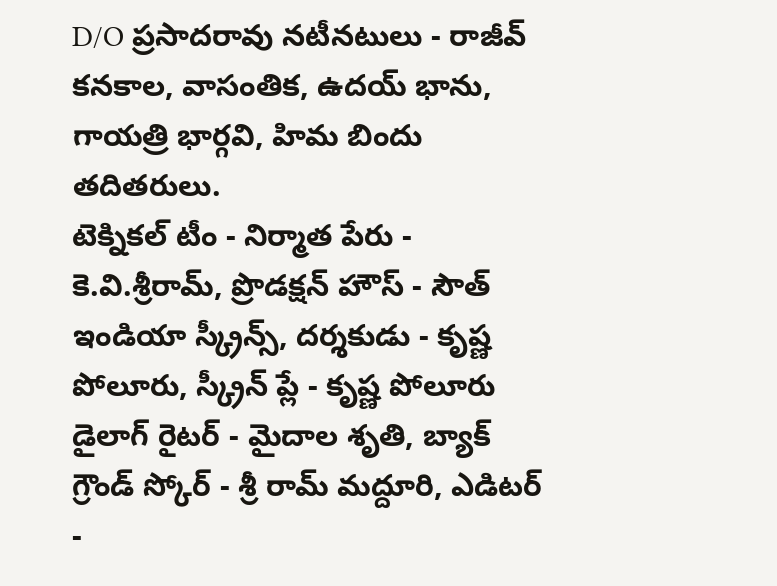D/O ప్రసాదరావు నటీనటులు - రాజీవ్ కనకాల, వాసంతిక, ఉదయ్ భాను, గాయత్రి భార్గవి, హిమ బిందు తదితరులు.
టెక్నికల్ టీం - నిర్మాత పేరు - కె.వి.శ్రీరామ్, ప్రొడక్షన్ హౌస్ - సౌత్ ఇండియా స్క్రీన్స్, దర్శకుడు - కృష్ణ పోలూరు, స్క్రీన్ ప్లే - కృష్ణ పోలూరు
డైలాగ్ రైటర్ - మైదాల శృతి, బ్యాక్ గ్రౌండ్ స్కోర్ - శ్రీ రామ్ మద్దూరి, ఎడిటర్ -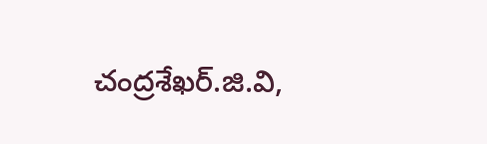చంద్రశేఖర్.జి.వి,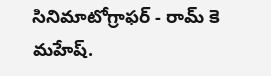సినిమాటోగ్రాఫర్ - రామ్ కె మహేష్.